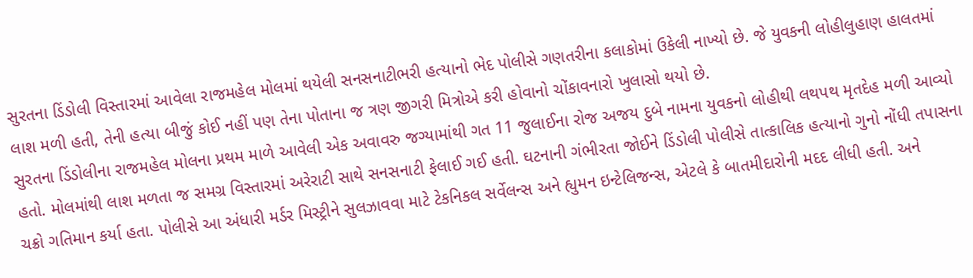સુરતના ડિંડોલી વિસ્તારમાં આવેલા રાજમહેલ મોલમાં થયેલી સનસનાટીભરી હત્યાનો ભેદ પોલીસે ગણતરીના કલાકોમાં ઉકેલી નાખ્યો છે. જે યુવકની લોહીલુહાણ હાલતમાં લાશ મળી હતી, તેની હત્યા બીજું કોઈ નહીં પણ તેના પોતાના જ ત્રણ જીગરી મિત્રોએ કરી હોવાનો ચોંકાવનારો ખુલાસો થયો છે.
સુરતના ડિંડોલીના રાજમહેલ મોલના પ્રથમ માળે આવેલી એક અવાવરુ જગ્યામાંથી ગત 11 જુલાઈના રોજ અજય દુબે નામના યુવકનો લોહીથી લથપથ મૃતદેહ મળી આવ્યો હતો. મોલમાંથી લાશ મળતા જ સમગ્ર વિસ્તારમાં અરેરાટી સાથે સનસનાટી ફેલાઈ ગઈ હતી. ઘટનાની ગંભીરતા જોઈને ડિંડોલી પોલીસે તાત્કાલિક હત્યાનો ગુનો નોંધી તપાસના ચક્રો ગતિમાન કર્યા હતા. પોલીસે આ અંધારી મર્ડર મિસ્ટ્રીને સુલઝાવવા માટે ટેકનિકલ સર્વેલન્સ અને હ્યુમન ઇન્ટેલિજન્સ, એટલે કે બાતમીદારોની મદદ લીધી હતી. અને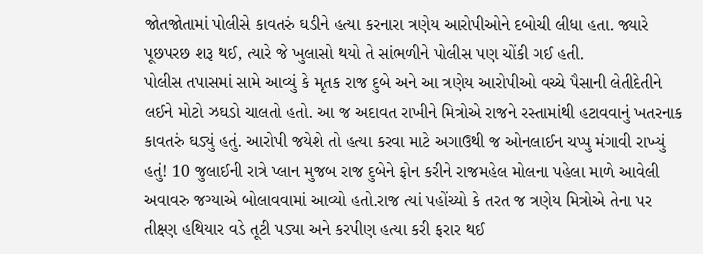જોતજોતામાં પોલીસે કાવતરું ઘડીને હત્યા કરનારા ત્રણેય આરોપીઓને દબોચી લીધા હતા. જ્યારે પૂછપરછ શરૂ થઈ, ત્યારે જે ખુલાસો થયો તે સાંભળીને પોલીસ પણ ચોંકી ગઈ હતી.
પોલીસ તપાસમાં સામે આવ્યું કે મૃતક રાજ દુબે અને આ ત્રણેય આરોપીઓ વચ્ચે પૈસાની લેતીદેતીને લઈને મોટો ઝઘડો ચાલતો હતો. આ જ અદાવત રાખીને મિત્રોએ રાજને રસ્તામાંથી હટાવવાનું ખતરનાક કાવતરું ઘડ્યું હતું. આરોપી જયેશે તો હત્યા કરવા માટે અગાઉથી જ ઓનલાઈન ચપ્પુ મંગાવી રાખ્યું હતું! 10 જુલાઈની રાત્રે પ્લાન મુજબ રાજ દુબેને ફોન કરીને રાજમહેલ મોલના પહેલા માળે આવેલી અવાવરુ જગ્યાએ બોલાવવામાં આવ્યો હતો.રાજ ત્યાં પહોંચ્યો કે તરત જ ત્રણેય મિત્રોએ તેના પર તીક્ષ્ણ હથિયાર વડે તૂટી પડ્યા અને કરપીણ હત્યા કરી ફરાર થઈ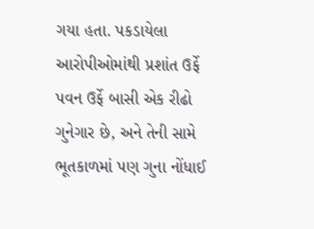ગયા હતા. પકડાયેલા આરોપીઓમાંથી પ્રશાંત ઉર્ફે પવન ઉર્ફે બાસી એક રીઢો ગુનેગાર છે, અને તેની સામે ભૂતકાળમાં પણ ગુના નોંધાઈ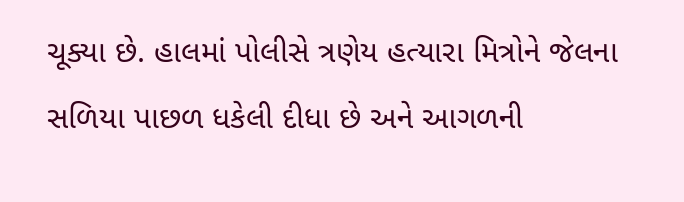ચૂક્યા છે. હાલમાં પોલીસે ત્રણેય હત્યારા મિત્રોને જેલના સળિયા પાછળ ધકેલી દીધા છે અને આગળની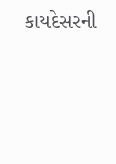કાયદેસરની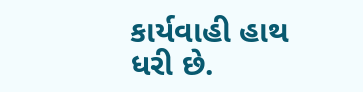કાર્યવાહી હાથ ધરી છે.